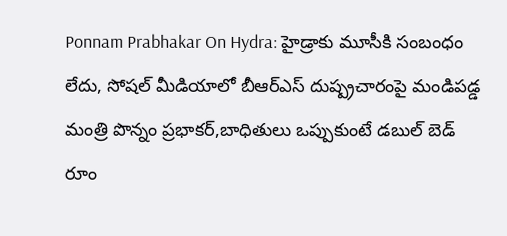Ponnam Prabhakar On Hydra: హైడ్రాకు మూసీకి సంబంధం లేదు, సోషల్ మీడియాలో బీఆర్ఎస్ దుష్ప్రచారంపై మండిపడ్డ మంత్రి పొన్నం ప్రభాకర్,బాధితులు ఒప్పుకుంటే డబుల్ బెడ్ రూం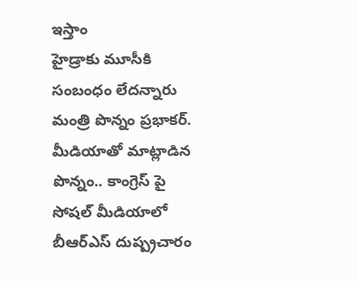ఇస్తాం
హైడ్రాకు మూసీకి సంబంధం లేదన్నారు మంత్రి పొన్నం ప్రభాకర్. మీడియాతో మాట్లాడిన పొన్నం.. కాంగ్రెస్ పై సోషల్ మీడియాలో బీఆర్ఎస్ దుష్ప్రచారం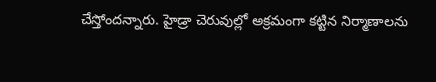చేస్తోందన్నారు. హైడ్రా చెరువుల్లో అక్రమంగా కట్టిన నిర్మాణాలను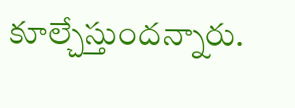కూల్చేస్తుందన్నారు.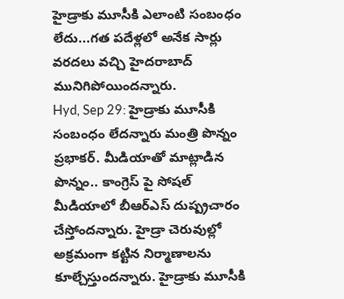హైడ్రాకు మూసీకి ఎలాంటి సంబంధం లేదు...గత పదేళ్లలో అనేక సార్లు వరదలు వచ్చి హైదరాబాద్ మునిగిపోయిందన్నారు.
Hyd, Sep 29: హైడ్రాకు మూసీకి సంబంధం లేదన్నారు మంత్రి పొన్నం ప్రభాకర్. మీడియాతో మాట్లాడిన పొన్నం.. కాంగ్రెస్ పై సోషల్ మీడియాలో బీఆర్ఎస్ దుష్ప్రచారం చేస్తోందన్నారు. హైడ్రా చెరువుల్లో అక్రమంగా కట్టిన నిర్మాణాలను కూల్చేస్తుందన్నారు. హైడ్రాకు మూసీకి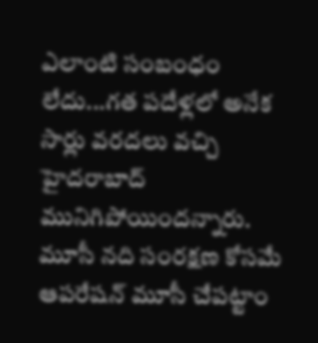ఎలాంటి సంబంధం లేదు...గత పదేళ్లలో అనేక సార్లు వరదలు వచ్చి హైదరాబాద్ మునిగిపోయిందన్నారు.
మూసీ నది సంరక్షణ కోసమే ఆపరేషన్ మూసీ చేపట్టాం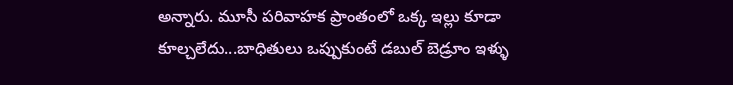అన్నారు. మూసీ పరివాహక ప్రాంతంలో ఒక్క ఇల్లు కూడా కూల్చలేదు...బాధితులు ఒప్పుకుంటే డబుల్ బెడ్రూం ఇళ్ళు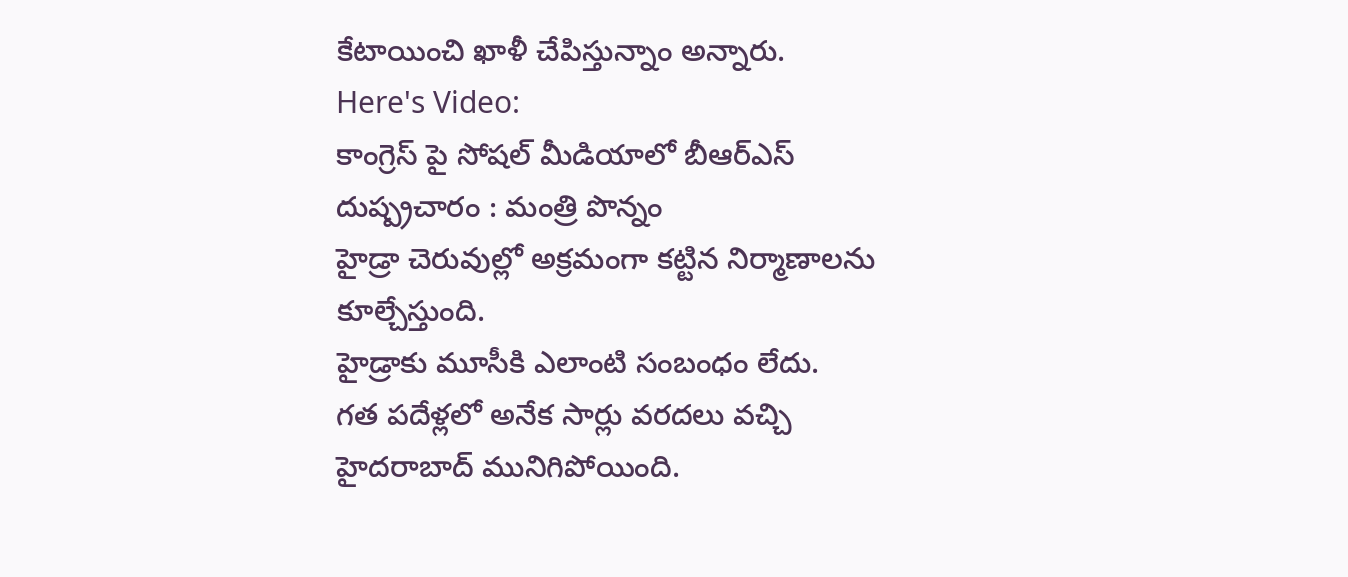కేటాయించి ఖాళీ చేపిస్తున్నాం అన్నారు.
Here's Video:
కాంగ్రెస్ పై సోషల్ మీడియాలో బీఆర్ఎస్ దుష్ప్రచారం : మంత్రి పొన్నం
హైడ్రా చెరువుల్లో అక్రమంగా కట్టిన నిర్మాణాలను కూల్చేస్తుంది.
హైడ్రాకు మూసీకి ఎలాంటి సంబంధం లేదు.
గత పదేళ్లలో అనేక సార్లు వరదలు వచ్చి హైదరాబాద్ మునిగిపోయింది.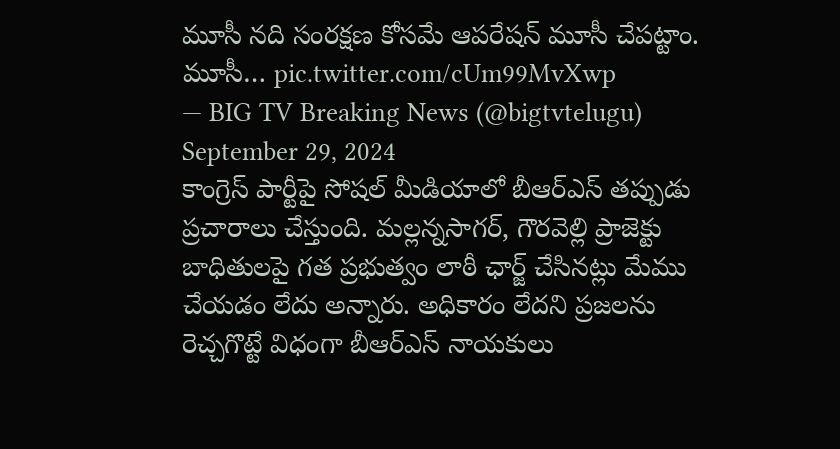మూసీ నది సంరక్షణ కోసమే ఆపరేషన్ మూసీ చేపట్టాం.
మూసీ… pic.twitter.com/cUm99MvXwp
— BIG TV Breaking News (@bigtvtelugu) September 29, 2024
కాంగ్రెస్ పార్టీపై సోషల్ మీడియాలో బీఆర్ఎస్ తప్పుడు ప్రచారాలు చేస్తుంది. మల్లన్నసాగర్, గౌరవెల్లి ప్రాజెక్టు బాధితులపై గత ప్రభుత్వం లాఠీ ఛార్జ్ చేసినట్లు మేము చేయడం లేదు అన్నారు. అధికారం లేదని ప్రజలను రెచ్చగొట్టే విధంగా బీఆర్ఎస్ నాయకులు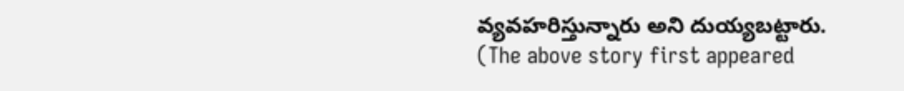వ్యవహరిస్తున్నారు అని దుయ్యబట్టారు.
(The above story first appeared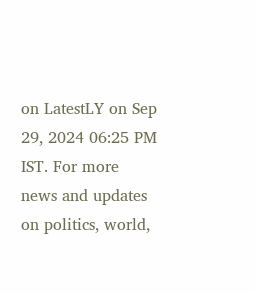on LatestLY on Sep 29, 2024 06:25 PM IST. For more news and updates on politics, world,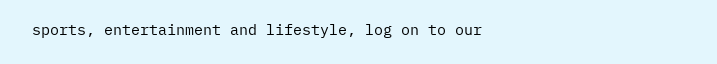sports, entertainment and lifestyle, log on to our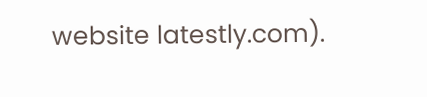website latestly.com).